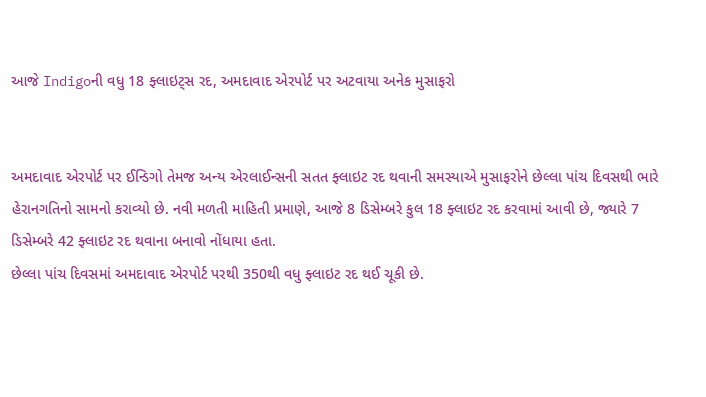આજે Indigoની વધુ 18 ફ્લાઇટ્સ રદ, અમદાવાદ એરપોર્ટ પર અટવાયા અનેક મુસાફરો


અમદાવાદ એરપોર્ટ પર ઈન્ડિગો તેમજ અન્ય એરલાઈન્સની સતત ફ્લાઇટ રદ થવાની સમસ્યાએ મુસાફરોને છેલ્લા પાંચ દિવસથી ભારે હેરાનગતિનો સામનો કરાવ્યો છે. નવી મળતી માહિતી પ્રમાણે, આજે 8 ડિસેમ્બરે કુલ 18 ફ્લાઇટ રદ કરવામાં આવી છે, જ્યારે 7 ડિસેમ્બરે 42 ફ્લાઇટ રદ થવાના બનાવો નોંધાયા હતા.
છેલ્લા પાંચ દિવસમાં અમદાવાદ એરપોર્ટ પરથી 350થી વધુ ફ્લાઇટ રદ થઈ ચૂકી છે.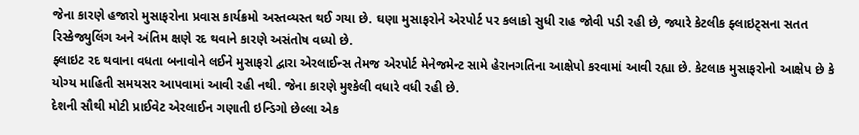જેના કારણે હજારો મુસાફરોના પ્રવાસ કાર્યક્રમો અસ્તવ્યસ્ત થઈ ગયા છે. ઘણા મુસાફરોને એરપોર્ટ પર કલાકો સુધી રાહ જોવી પડી રહી છે, જ્યારે કેટલીક ફ્લાઇટ્સના સતત રિસ્કેજ્યુલિંગ અને અંતિમ ક્ષણે રદ થવાને કારણે અસંતોષ વધ્યો છે.
ફ્લાઇટ રદ થવાના વધતા બનાવોને લઈને મુસાફરો દ્વારા એરલાઈન્સ તેમજ એરપોર્ટ મેનેજમેન્ટ સામે હેરાનગતિના આક્ષેપો કરવામાં આવી રહ્યા છે. કેટલાક મુસાફરોનો આક્ષેપ છે કે યોગ્ય માહિતી સમયસર આપવામાં આવી રહી નથી. જેના કારણે મુશ્કેલી વધારે વધી રહી છે.
દેશની સૌથી મોટી પ્રાઈવેટ એરલાઈન ગણાતી ઇન્ડિગો છેલ્લા એક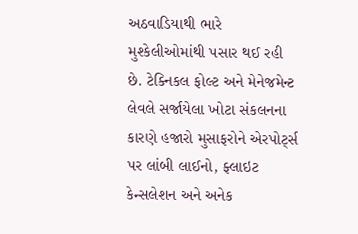અઠવાડિયાથી ભારે મુશ્કેલીઓમાંથી પસાર થઈ રહી છે. ટેક્નિકલ ફોલ્ટ અને મેનેજમેન્ટ લેવલે સર્જાયેલા ખોટા સંકલનના કારણે હજારો મુસાફરોને એરપોર્ટ્સ પર લાંબી લાઈનો, ફ્લાઇટ કેન્સલેશન અને અનેક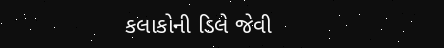કલાકોની ડિલે જેવી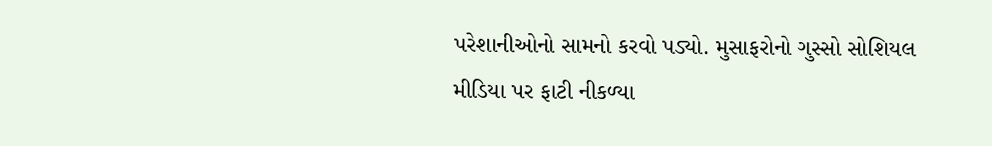પરેશાનીઓનો સામનો કરવો પડ્યો. મુસાફરોનો ગુસ્સો સોશિયલ મીડિયા પર ફાટી નીકળ્યા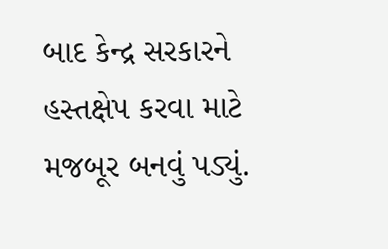બાદ કેન્દ્ર સરકારને હસ્તક્ષેપ કરવા માટે મજબૂર બનવું પડ્યું.